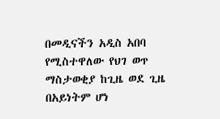በመዲናችን አዲስ አበባ የሚስተዋለው የህገ ወጥ ማስታወቂያ ከጊዜ ወደ ጊዜ በአይነትም ሆነ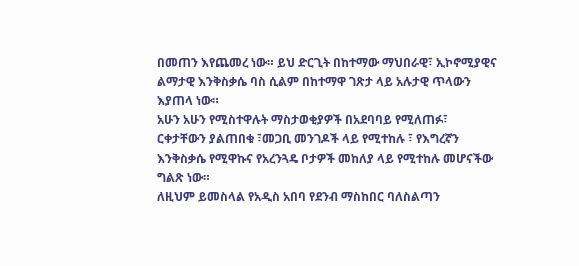በመጠን እየጨመረ ነው። ይህ ድርጊት በከተማው ማህበራዊ፣ ኢኮኖሚያዊና ልማታዊ እንቅስቃሴ ባስ ሲልም በከተማዋ ገጽታ ላይ አሉታዊ ጥላውን እያጠላ ነው።
አሁን አሁን የሚስተዋሉት ማስታወቂያዎች በአደባባይ የሚለጠፉ፣ ርቀታቸውን ያልጠበቁ ፣መጋቢ መንገዶች ላይ የሚተከሉ ፣ የእግረኛን እንቅስቃሴ የሚዋኩና የአረንጓዴ ቦታዎች መከለያ ላይ የሚተከሉ መሆናችው ግልጽ ነው።
ለዚህም ይመስላል የአዲስ አበባ የደንብ ማስከበር ባለስልጣን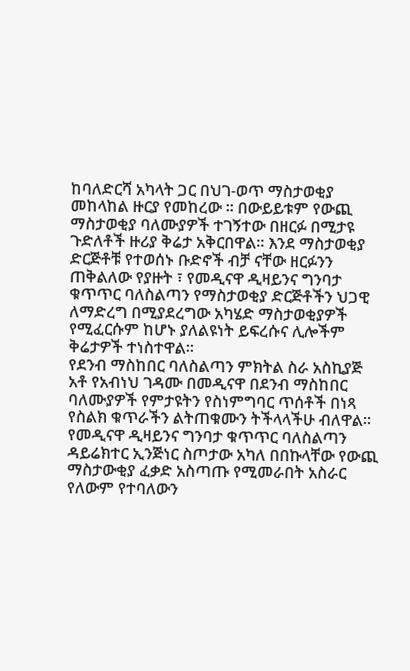ከባለድርሻ አካላት ጋር በህገ-ወጥ ማስታወቂያ መከላከል ዙርያ የመከረው ። በውይይቱም የውጪ ማስታወቂያ ባለሙያዎች ተገኝተው በዘርፉ በሚታዩ ጉድለቶች ዙሪያ ቅሬታ አቅርበዋል። እንደ ማስታወቂያ ድርጅቶቹ የተወሰኑ ቡድኖች ብቻ ናቸው ዘርፉንን ጠቅልለው የያዙት ፣ የመዲናዋ ዲዛይንና ግንባታ ቁጥጥር ባለስልጣን የማስታወቂያ ድርጅቶችን ህጋዊ ለማድረግ በሚያደረግው አካሄድ ማስታወቂያዎች የሚፈርሱም ከሆኑ ያለልዩነት ይፍረሱና ሊሎችም ቅሬታዎች ተነስተዋል።
የደንብ ማስከበር ባለስልጣን ምክትል ስራ አስኪያጅ አቶ የአብነህ ገዳሙ በመዲናዋ በደንብ ማስከበር ባለሙያዎች የምታዩትን የስነምግባር ጥሰቶች በነጻ የስልክ ቁጥራችን ልትጠቁሙን ትችላላችሁ ብለዋል።
የመዲናዋ ዲዛይንና ግንባታ ቁጥጥር ባለስልጣን ዳይሬክተር ኢንጅነር ስጦታው አካለ በበኩላቸው የውጪ ማስታውቂያ ፈቃድ አስጣጡ የሚመራበት አስራር የለውም የተባለውን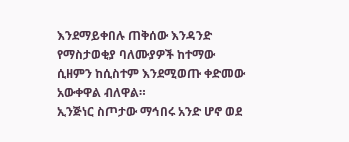እንደማይቀበሉ ጠቅሰው እንዳንድ የማስታወቂያ ባለሙያዎች ከተማው ሲዘምን ከሲስተም እንደሚወጡ ቀድመው አውቀዋል ብለዋል።
ኢንጅነር ስጦታው ማኅበሩ አንድ ሆኖ ወደ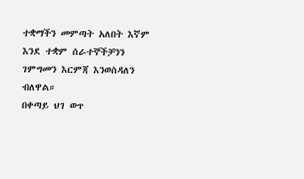ተቋማችን መምጣት አለበት እኛም እንደ ተቋም ሰራተኞችቻንን ገምግመን እርምጃ እንወስዳለን ብለዋል።
በቀጣይ ህገ ወጥ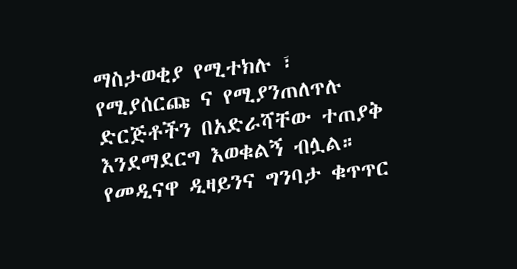ማስታወቂያ የሚተክሉ ፣ የሚያሰርጩ ና የሚያንጠለጥሉ ድርጅቶችን በአድራሻቸው ተጠያቅ እንደማደርግ እወቁልኝ ብሏል።
የመዲናዋ ዲዛይንና ግንባታ ቁጥጥር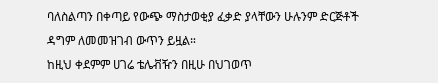ባለስልጣን በቀጣይ የውጭ ማስታወቂያ ፈቃድ ያላቸውን ሁሉንም ድርጅቶች ዳግም ለመመዝገብ ውጥን ይዟል።
ከዚህ ቀደምም ሀገሬ ቴሌቭዥን በዚሁ በህገወጥ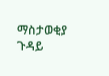ማስታወቂያ ጉዳይ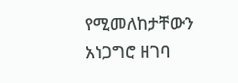የሚመለከታቸውን አነጋግሮ ዘገባ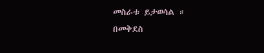መስራቱ ይታወሳል ።
በመቅደስ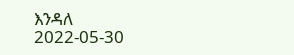እንዳለ
2022-05-30